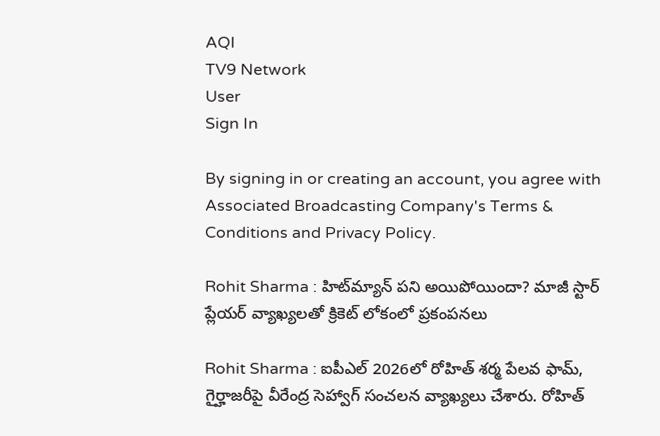AQI
TV9 Network
User
Sign In

By signing in or creating an account, you agree with Associated Broadcasting Company's Terms & Conditions and Privacy Policy.

Rohit Sharma : హిట్‌మ్యాన్ పని అయిపోయిందా? మాజీ స్టార్ ప్లేయర్ వ్యాఖ్యలతో క్రికెట్ లోకంలో ప్రకంపనలు

Rohit Sharma : ఐపీఎల్ 2026లో రోహిత్ శర్మ పేలవ ఫామ్, గైర్హాజరీపై వీరేంద్ర సెహ్వాగ్ సంచలన వ్యాఖ్యలు చేశారు. రోహిత్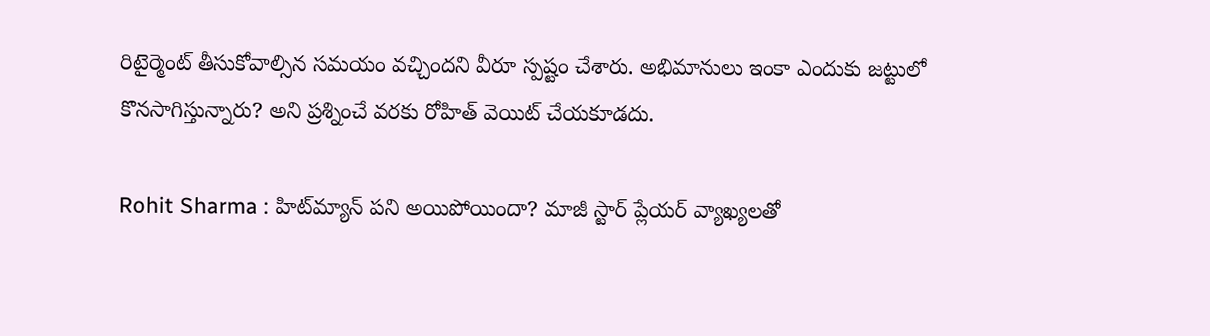రిటైర్మెంట్ తీసుకోవాల్సిన సమయం వచ్చిందని వీరూ స్పష్టం చేశారు. అభిమానులు ఇంకా ఎందుకు జట్టులో కొనసాగిస్తున్నారు? అని ప్రశ్నించే వరకు రోహిత్ వెయిట్ చేయకూడదు.

Rohit Sharma : హిట్‌మ్యాన్ పని అయిపోయిందా? మాజీ స్టార్ ప్లేయర్ వ్యాఖ్యలతో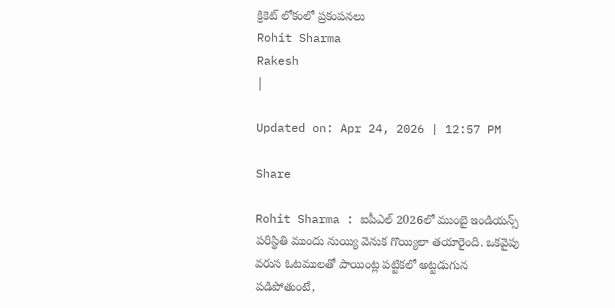క్రికెట్ లోకంలో ప్రకంపనలు
Rohit Sharma
Rakesh
|

Updated on: Apr 24, 2026 | 12:57 PM

Share

Rohit Sharma : ఐపీఎల్ 2026లో ముంబై ఇండియన్స్ పరిస్థితి ముందు నుయ్యి వెనుక గొయ్యిలా తయారైంది. ఒకవైపు వరుస ఓటములతో పాయింట్ల పట్టికలో అట్టడుగున పడిపోతుంటే,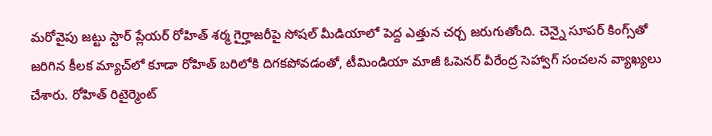మరోవైపు జట్టు స్టార్ ప్లేయర్ రోహిత్ శర్మ గైర్హాజరీపై సోషల్ మీడియాలో పెద్ద ఎత్తున చర్చ జరుగుతోంది. చెన్నై సూపర్ కింగ్స్‌తో జరిగిన కీలక మ్యాచ్‌లో కూడా రోహిత్ బరిలోకి దిగకపోవడంతో, టీమిండియా మాజీ ఓపెనర్ వీరేంద్ర సెహ్వాగ్ సంచలన వ్యాఖ్యలు చేశారు. రోహిత్ రిటైర్మెంట్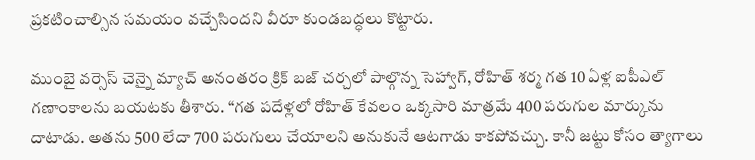ప్రకటించాల్సిన సమయం వచ్చేసిందని వీరూ కుండబద్ధలు కొట్టారు.

ముంబై వర్సెస్ చెన్నై మ్యాచ్ అనంతరం క్రిక్ బజ్ చర్చలో పాల్గొన్న సెహ్వాగ్, రోహిత్ శర్మ గత 10 ఏళ్ల ఐపీఎల్ గణాంకాలను బయటకు తీశారు. “గత పదేళ్లలో రోహిత్ కేవలం ఒక్కసారి మాత్రమే 400 పరుగుల మార్కును దాటాడు. అతను 500 లేదా 700 పరుగులు చేయాలని అనుకునే ఆటగాడు కాకపోవచ్చు. కానీ జట్టు కోసం త్యాగాలు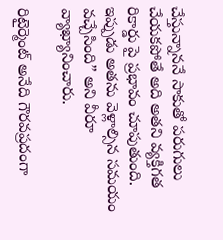చేస్తున్నాననే సాకుతో పరుగులు చేయకపోతే అది అతని వ్యక్తిగత రికార్డు పై ప్రభావం చూపుతుంది. ఇప్పుడు అతను వెళ్లాల్సిన సమయం వచ్చేసింది” అని వీరూ వ్యాఖ్యానించారు.

రిటైర్మెంట్ అనేది గౌరవప్రదంగా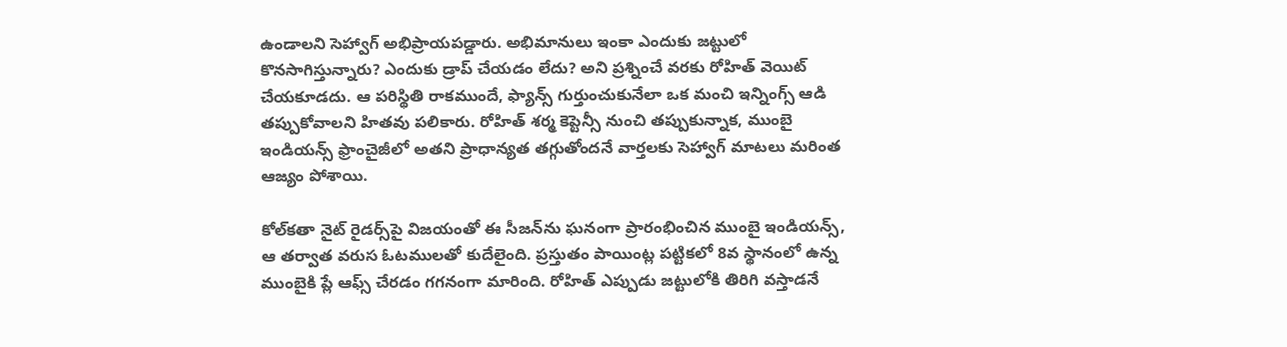ఉండాలని సెహ్వాగ్ అభిప్రాయపడ్డారు. అభిమానులు ఇంకా ఎందుకు జట్టులో కొనసాగిస్తున్నారు? ఎందుకు డ్రాప్ చేయడం లేదు? అని ప్రశ్నించే వరకు రోహిత్ వెయిట్ చేయకూడదు. ఆ పరిస్థితి రాకముందే, ఫ్యాన్స్ గుర్తుంచుకునేలా ఒక మంచి ఇన్నింగ్స్ ఆడి తప్పుకోవాలని హితవు పలికారు. రోహిత్ శర్మ కెప్టెన్సీ నుంచి తప్పుకున్నాక, ముంబై ఇండియన్స్ ఫ్రాంచైజీలో అతని ప్రాధాన్యత తగ్గుతోందనే వార్తలకు సెహ్వాగ్ మాటలు మరింత ఆజ్యం పోశాయి.

కోల్‌కతా నైట్ రైడర్స్‌పై విజయంతో ఈ సీజన్‌ను ఘనంగా ప్రారంభించిన ముంబై ఇండియన్స్, ఆ తర్వాత వరుస ఓటములతో కుదేలైంది. ప్రస్తుతం పాయింట్ల పట్టికలో 8వ స్థానంలో ఉన్న ముంబైకి ప్లే ఆఫ్స్ చేరడం గగనంగా మారింది. రోహిత్ ఎప్పుడు జట్టులోకి తిరిగి వస్తాడనే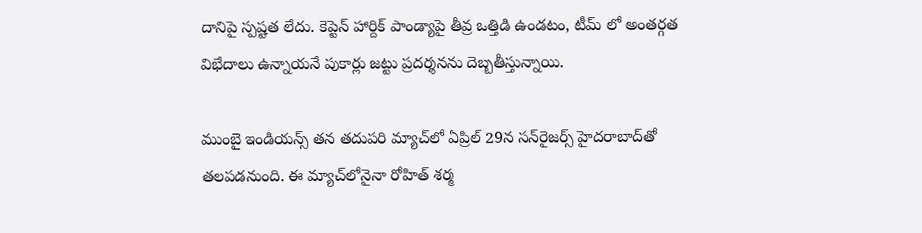దానిపై స్పష్టత లేదు. కెప్టెన్ హార్దిక్ పాండ్యాపై తీవ్ర ఒత్తిడి ఉండటం, టీమ్ లో అంతర్గత విభేదాలు ఉన్నాయనే పుకార్లు జట్టు ప్రదర్శనను దెబ్బతీస్తున్నాయి.

ముంబై ఇండియన్స్ తన తదుపరి మ్యాచ్‌లో ఏప్రిల్ 29న సన్‌రైజర్స్ హైదరాబాద్‌తో తలపడనుంది. ఈ మ్యాచ్‌లోనైనా రోహిత్ శర్మ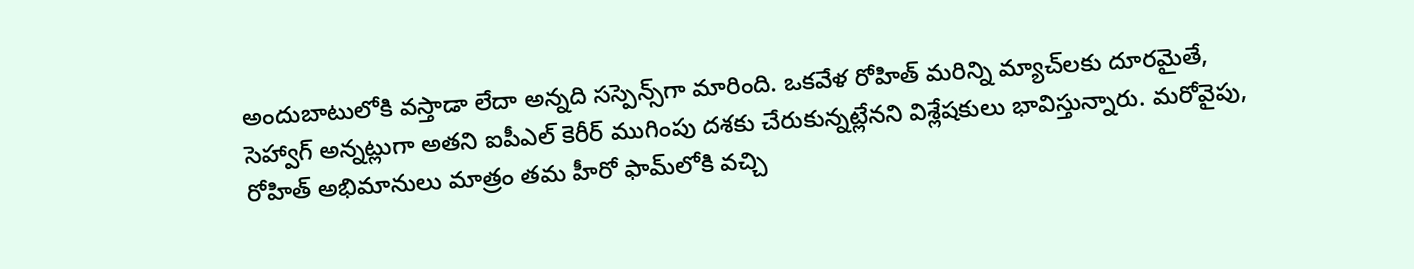అందుబాటులోకి వస్తాడా లేదా అన్నది సస్పెన్స్‌గా మారింది. ఒకవేళ రోహిత్ మరిన్ని మ్యాచ్‌లకు దూరమైతే, సెహ్వాగ్ అన్నట్లుగా అతని ఐపీఎల్ కెరీర్ ముగింపు దశకు చేరుకున్నట్లేనని విశ్లేషకులు భావిస్తున్నారు. మరోవైపు, రోహిత్ అభిమానులు మాత్రం తమ హీరో ఫామ్‌లోకి వచ్చి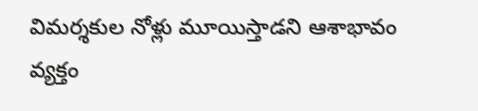విమర్శకుల నోళ్లు మూయిస్తాడని ఆశాభావం వ్యక్తం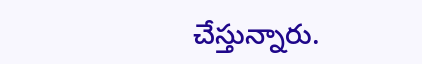చేస్తున్నారు.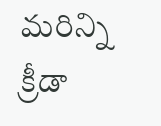మరిన్ని క్రీడా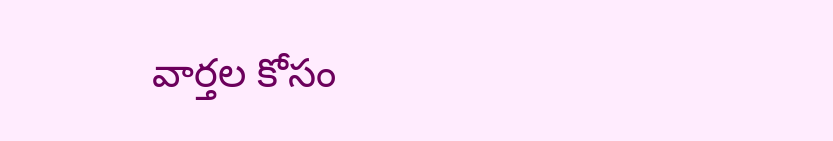వార్తల కోసం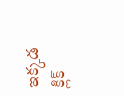ఇక్కడ క్లిక్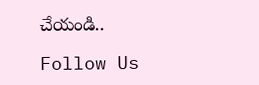చేయండి..

Follow Us